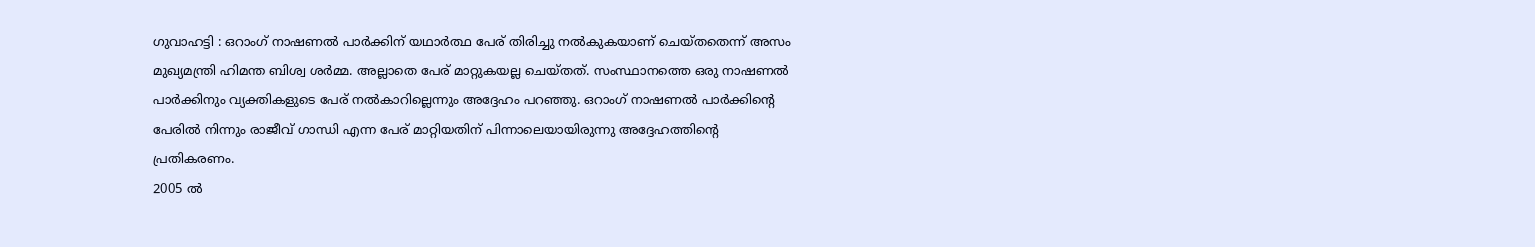ഗുവാഹട്ടി : ഒറാംഗ് നാഷണൽ പാർക്കിന് യഥാർത്ഥ പേര് തിരിച്ചു നൽകുകയാണ് ചെയ്തതെന്ന് അസം മുഖ്യമന്ത്രി ഹിമന്ത ബിശ്വ ശർമ്മ. അല്ലാതെ പേര് മാറ്റുകയല്ല ചെയ്തത്. സംസ്ഥാനത്തെ ഒരു നാഷണൽ പാർക്കിനും വ്യക്തികളുടെ പേര് നൽകാറില്ലെന്നും അദ്ദേഹം പറഞ്ഞു. ഒറാംഗ് നാഷണൽ പാർക്കിന്റെ പേരിൽ നിന്നും രാജീവ് ഗാന്ധി എന്ന പേര് മാറ്റിയതിന് പിന്നാലെയായിരുന്നു അദ്ദേഹത്തിന്റെ പ്രതികരണം.
2005 ൽ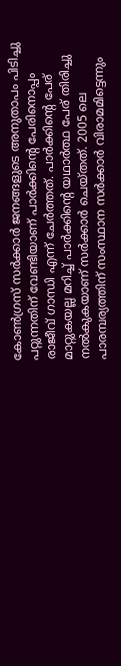കോൺഗ്രസ് സർക്കാർ ജനങ്ങളുടെ അനുതാപം പിടിച്ചു പറ്റുന്നതിന് വേണ്ടിയാണ് പാർക്കിന്റെ പേരിനൊപ്പം രാജീവ് ഗാന്ധി എന്ന് ചേർത്തത്. പാർക്കിന്റെ പേര് മാറ്റുകയല്ല മറിച്ച് പാർക്കിന്റെ യഥാർത്ഥ പേര് തിരിച്ചു നൽകുകയാണ് സർക്കാർ ചെയ്തത്. 2005 ലെ പാരമ്പര്യത്തിന് സംസ്ഥാന സർക്കാർ വിരാമമിട്ടെന്നും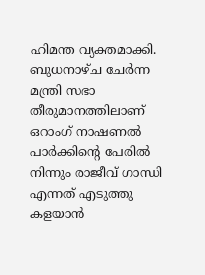ഹിമന്ത വ്യക്തമാക്കി.
ബുധനാഴ്ച ചേർന്ന മന്ത്രി സഭാ തീരുമാനത്തിലാണ് ഒറാംഗ് നാഷണൽ പാർക്കിന്റെ പേരിൽ നിന്നും രാജീവ് ഗാന്ധി എന്നത് എടുത്തു കളയാൻ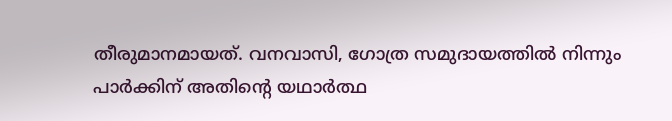തീരുമാനമായത്. വനവാസി, ഗോത്ര സമുദായത്തിൽ നിന്നും പാർക്കിന് അതിന്റെ യഥാർത്ഥ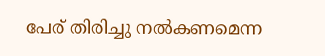പേര് തിരിച്ചു നൽകണമെന്ന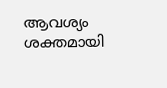ആവശ്യം ശക്തമായി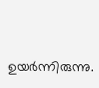ഉയർന്നിരുന്നു.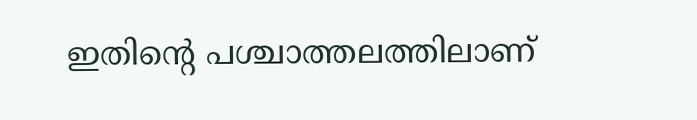ഇതിന്റെ പശ്ചാത്തലത്തിലാണ്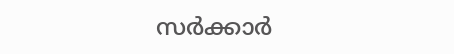സർക്കാർ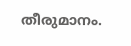തീരുമാനം.